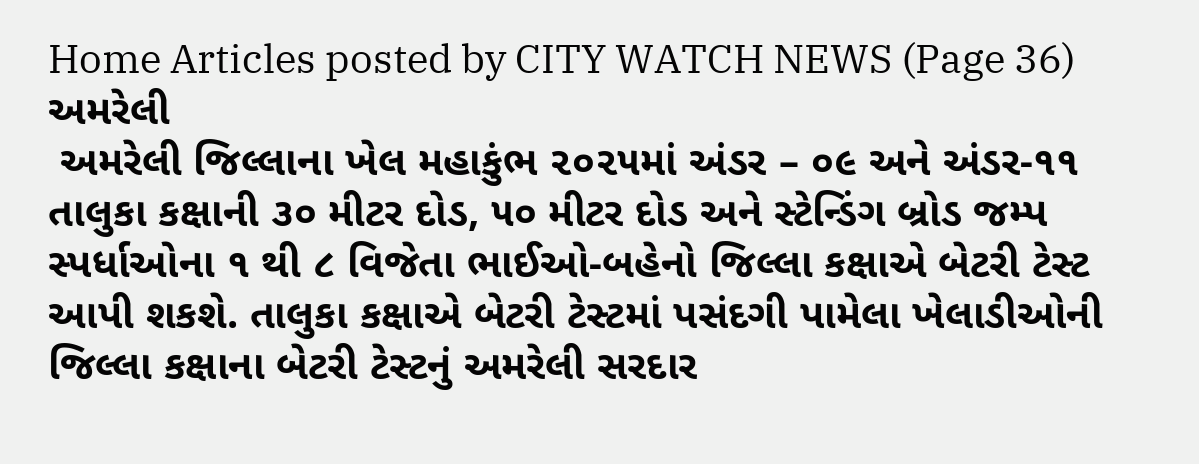Home Articles posted by CITY WATCH NEWS (Page 36)
અમરેલી
 અમરેલી જિલ્લાના ખેલ મહાકુંભ ૨૦૨૫માં અંડર – ૦૯ અને અંડર-૧૧ તાલુકા કક્ષાની ૩૦ મીટર દોડ, ૫૦ મીટર દોડ અને સ્ટેન્ડિંગ બ્રોડ જમ્પ સ્પર્ધાઓના ૧ થી ૮ વિજેતા ભાઈઓ-બહેનો જિલ્લા કક્ષાએ બેટરી ટેસ્ટ આપી શકશે. તાલુકા કક્ષાએ બેટરી ટેસ્ટમાં પસંદગી પામેલા ખેલાડીઓની જિલ્લા કક્ષાના બેટરી ટેસ્ટનું અમરેલી સરદાર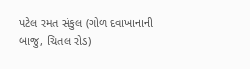પટેલ રમત સંકુલ (ગોળ દવાખાનાની બાજુ, ચિતલ રોડ)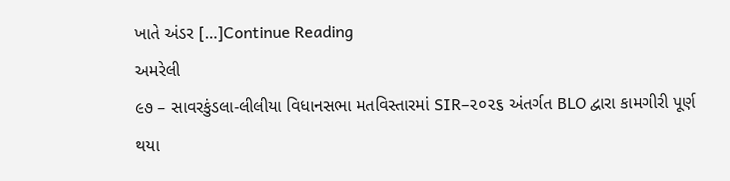ખાતે અંડર […]Continue Reading
અમરેલી
૯૭ – સાવરકુંડલા-લીલીયા વિધાનસભા મતવિસ્તારમાં SIR–૨૦૨૬ અંતર્ગત BLO દ્વારા કામગીરી પૂર્ણ થયા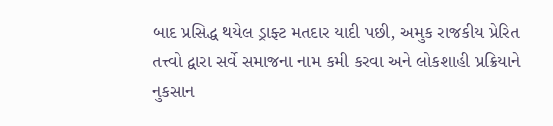બાદ પ્રસિદ્ધ થયેલ ડ્રાફ્ટ મતદાર યાદી પછી, અમુક રાજકીય પ્રેરિત તત્ત્વો દ્વારા સર્વે સમાજના નામ કમી કરવા અને લોકશાહી પ્રક્રિયાને નુકસાન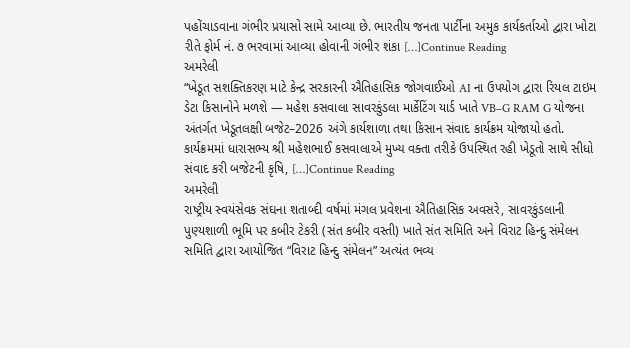પહોંચાડવાના ગંભીર પ્રયાસો સામે આવ્યા છે. ભારતીય જનતા પાર્ટીના અમુક કાર્યકર્તાઓ દ્વારા ખોટા રીતે ફોર્મ નં. ૭ ભરવામાં આવ્યા હોવાની ગંભીર શંકા […]Continue Reading
અમરેલી
“ખેડૂત સશક્તિકરણ માટે કેન્દ્ર સરકારની ઐતિહાસિક જોગવાઈઓ AI ના ઉપયોગ દ્વારા રિયલ ટાઇમ ડેટા કિસાનોને મળશે — મહેશ કસવાલા સાવરકુંડલા માર્કેટિંગ યાર્ડ ખાતે VB–G RAM G યોજના અંતર્ગત ખેડૂતલક્ષી બજેટ–2026 અંગે કાર્યશાળા તથા કિસાન સંવાદ કાર્યક્રમ યોજાયો હતો. કાર્યક્રમમાં ધારાસભ્ય શ્રી મહેશભાઈ કસવાલાએ મુખ્ય વક્તા તરીકે ઉપસ્થિત રહી ખેડૂતો સાથે સીધો સંવાદ કરી બજેટની કૃષિ, […]Continue Reading
અમરેલી
રાષ્ટ્રીય સ્વયંસેવક સંઘના શતાબ્દી વર્ષમાં મંગલ પ્રવેશના ઐતિહાસિક અવસરે, સાવરકુંડલાની પુણ્યશાળી ભૂમિ પર કબીર ટેકરી (સંત કબીર વસ્તી) ખાતે સંત સમિતિ અને વિરાટ હિન્દુ સંમેલન સમિતિ દ્વારા આયોજિત “વિરાટ હિન્દુ સંમેલન” અત્યંત ભવ્ય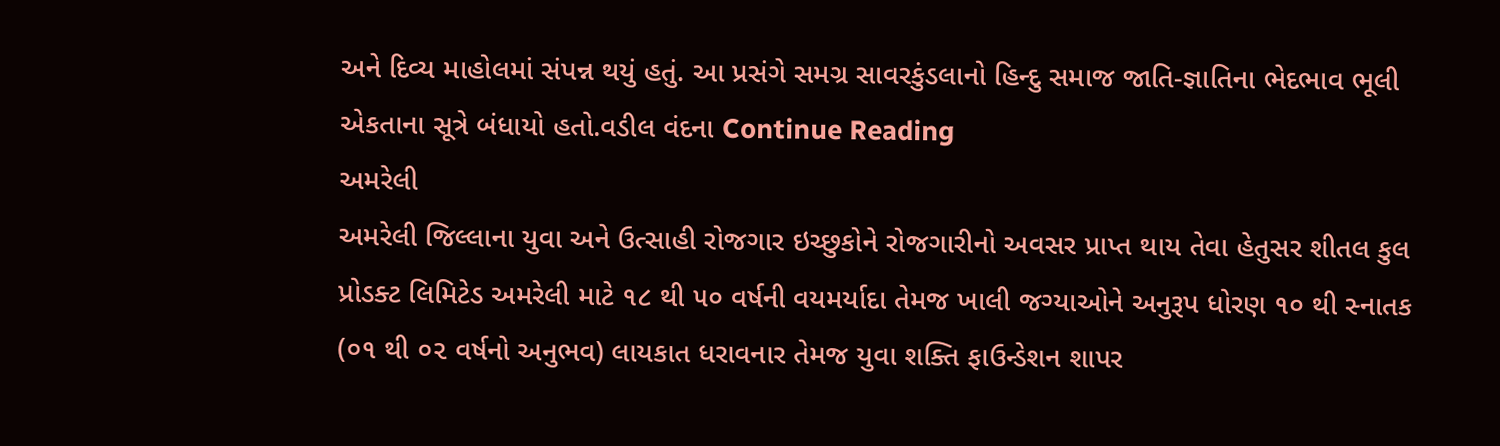અને દિવ્ય માહોલમાં સંપન્ન થયું હતું. આ પ્રસંગે સમગ્ર સાવરકુંડલાનો હિન્દુ સમાજ જાતિ-જ્ઞાતિના ભેદભાવ ભૂલી એકતાના સૂત્રે બંધાયો હતો.વડીલ વંદના Continue Reading
અમરેલી
અમરેલી જિલ્લાના યુવા અને ઉત્સાહી રોજગાર ઇચ્છુકોને રોજગારીનો અવસર પ્રાપ્ત થાય તેવા હેતુસર શીતલ કુલ પ્રોડક્ટ લિમિટેડ અમરેલી માટે ૧૮ થી ૫૦ વર્ષની વયમર્યાદા તેમજ ખાલી જગ્યાઓને અનુરૂપ ધોરણ ૧૦ થી સ્નાતક (૦૧ થી ૦૨ વર્ષનો અનુભવ) લાયકાત ધરાવનાર તેમજ યુવા શક્તિ ફાઉન્ડેશન શાપર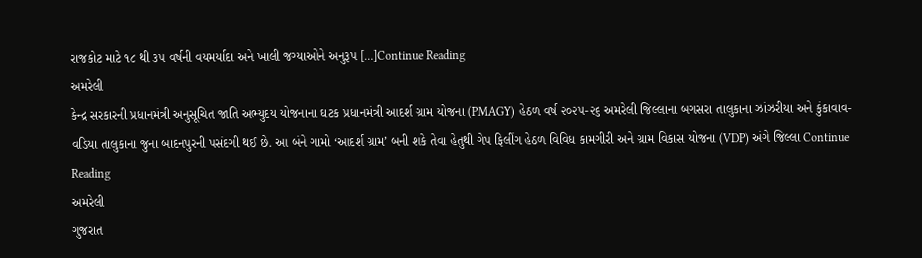રાજકોટ માટે ૧૮ થી ૩૫ વર્ષની વયમર્યાદા અને ખાલી જગ્યાઓને અનુરૂપ […]Continue Reading
અમરેલી
કેન્દ્ર સરકારની પ્રધાનમંત્રી અનુસૂચિત જાતિ અભ્યુદય યોજનાના ઘટક પ્રધાનમંત્રી આદર્શ ગ્રામ યોજના (PMAGY) હેઠળ વર્ષ ૨૦૨૫-૨૬ અમરેલી જિલ્લાના બગસરા તાલુકાના ઝાંઝરીયા અને કુંકાવાવ-વડિયા તાલુકાના જુના બાદનપુરની પસંદગી થઈ છે. આ બંને ગામો ‘આદર્શ ગ્રામ’ બની શકે તેવા હેતુથી ગેપ ફિલીંગ હેઠળ વિવિધ કામગીરી અને ગ્રામ વિકાસ યોજના (VDP) અંગે જિલ્લા Continue Reading
અમરેલી
ગુજરાત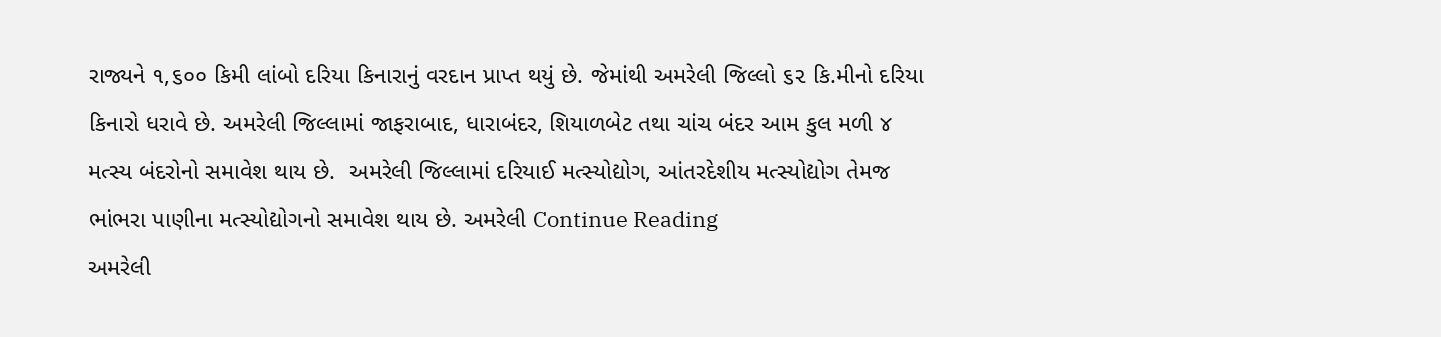રાજ્યને ૧,૬૦૦ કિમી લાંબો દરિયા કિનારાનું વરદાન પ્રાપ્ત થયું છે. જેમાંથી અમરેલી જિલ્લો ૬૨ કિ.મીનો દરિયા કિનારો ધરાવે છે. અમરેલી જિલ્લામાં જાફરાબાદ, ધારાબંદર, શિયાળબેટ તથા ચાંચ બંદર આમ કુલ મળી ૪ મત્સ્ય બંદરોનો સમાવેશ થાય છે.  અમરેલી જિલ્લામાં દરિયાઈ મત્સ્યોદ્યોગ, આંતરદેશીય મત્સ્યોદ્યોગ તેમજ ભાંભરા પાણીના મત્સ્યોદ્યોગનો સમાવેશ થાય છે. અમરેલી Continue Reading
અમરેલી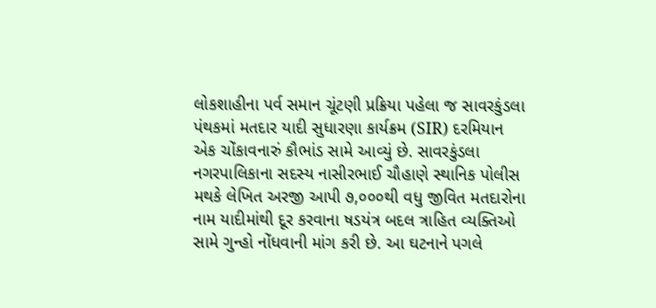લોકશાહીના પર્વ સમાન ચૂંટણી પ્રક્રિયા પહેલા જ સાવરકુંડલા પંથકમાં મતદાર યાદી સુધારણા કાર્યક્રમ (SIR) દરમિયાન એક ચોંકાવનારું કૌભાંડ સામે આવ્યું છે. સાવરકુંડલા નગરપાલિકાના સદસ્ય નાસીરભાઈ ચૌહાણે સ્થાનિક પોલીસ મથકે લેખિત અરજી આપી ૭,૦૦૦થી વધુ જીવિત મતદારોના નામ યાદીમાંથી દૂર કરવાના ષડયંત્ર બદલ ત્રાહિત વ્યક્તિઓ સામે ગુન્હો નોંધવાની માંગ કરી છે. આ ઘટનાને પગલે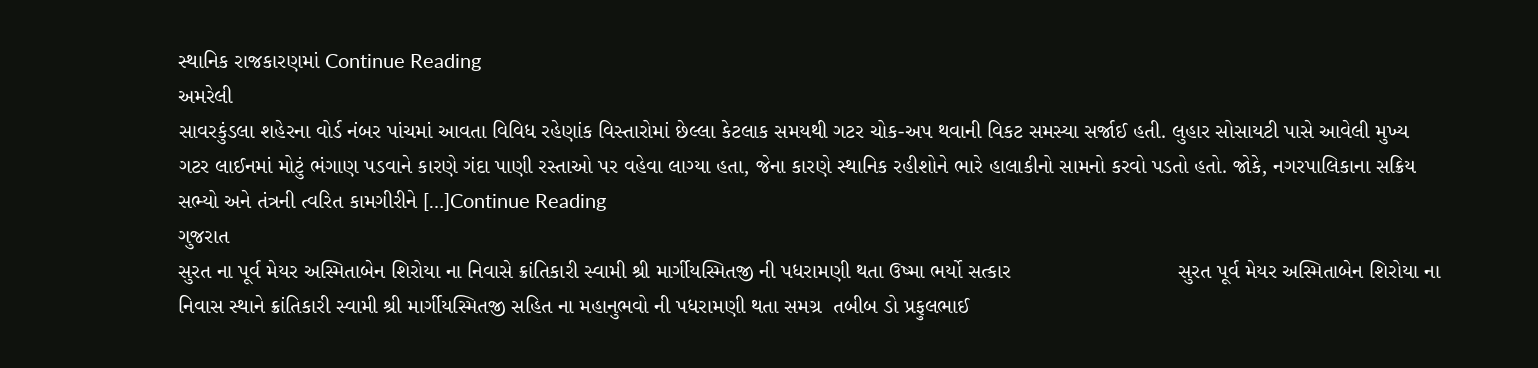સ્થાનિક રાજકારણમાં Continue Reading
અમરેલી
સાવરકુંડલા શહેરના વોર્ડ નંબર પાંચમાં આવતા વિવિધ રહેણાંક વિસ્તારોમાં છેલ્લા કેટલાક સમયથી ગટર ચોક-અપ થવાની વિકટ સમસ્યા સર્જાઈ હતી. લુહાર સોસાયટી પાસે આવેલી મુખ્ય ગટર લાઈનમાં મોટું ભંગાણ પડવાને કારણે ગંદા પાણી રસ્તાઓ પર વહેવા લાગ્યા હતા, જેના કારણે સ્થાનિક રહીશોને ભારે હાલાકીનો સામનો કરવો પડતો હતો. જોકે, નગરપાલિકાના સક્રિય સભ્યો અને તંત્રની ત્વરિત કામગીરીને […]Continue Reading
ગુજરાત
સુરત ના પૂર્વ મેયર અસ્મિતાબેન શિરોયા ના નિવાસે ક્રાંતિકારી સ્વામી શ્રી માર્ગીયસ્મિતજી ની પધરામણી થતા ઉષ્મા ભર્યો સત્કાર                            સુરત પૂર્વ મેયર અસ્મિતાબેન શિરોયા ના નિવાસ સ્થાને ક્રાંતિકારી સ્વામી શ્રી માર્ગીયસ્મિતજી સહિત ના મહાનુભવો ની પધરામણી થતા સમગ્ર  તબીબ ડો પ્રફુલભાઈ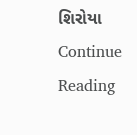શિરોયા Continue Reading